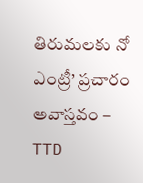తిరుమలకు నో ఎంట్రీ’ ప్రచారం అవాస్తవం – TTD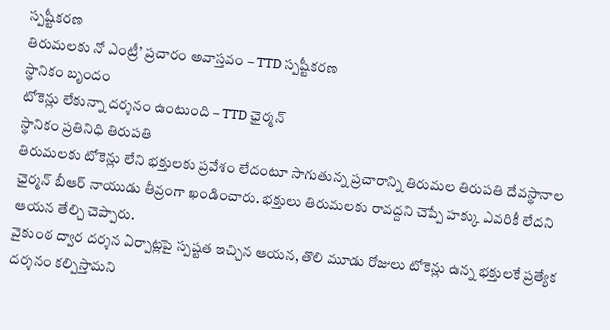స్పష్టీకరణ
తిరుమలకు నో ఎంట్రీ’ ప్రచారం అవాస్తవం – TTD స్పష్టీకరణ
స్థానికం బృందం
టోకెన్లు లేకున్నా దర్శనం ఉంటుంది – TTD ఛైర్మన్
స్థానికం ప్రతినిధి తిరుపతి
తిరుమలకు టోకెన్లు లేని భక్తులకు ప్రవేశం లేదంటూ సాగుతున్న ప్రచారాన్ని తిరుమల తిరుపతి దేవస్థానాల ఛైర్మన్ బీఆర్ నాయుడు తీవ్రంగా ఖండించారు. భక్తులు తిరుమలకు రావద్దని చెప్పే హక్కు ఎవరికీ లేదని ఆయన తేల్చి చెప్పారు.
వైకుంఠ ద్వార దర్శన ఏర్పాట్లపై స్పష్టత ఇచ్చిన ఆయన, తొలి మూడు రోజులు టోకెన్లు ఉన్న భక్తులకే ప్రత్యేక దర్శనం కల్పిస్తామని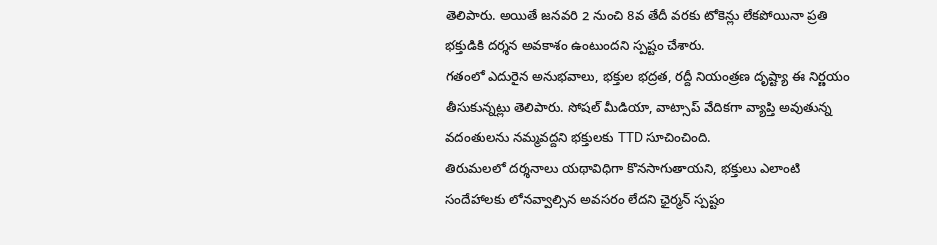తెలిపారు. అయితే జనవరి 2 నుంచి 8వ తేదీ వరకు టోకెన్లు లేకపోయినా ప్రతి భక్తుడికి దర్శన అవకాశం ఉంటుందని స్పష్టం చేశారు.
గతంలో ఎదురైన అనుభవాలు, భక్తుల భద్రత, రద్దీ నియంత్రణ దృష్ట్యా ఈ నిర్ణయం తీసుకున్నట్లు తెలిపారు. సోషల్ మీడియా, వాట్సాప్ వేదికగా వ్యాప్తి అవుతున్న వదంతులను నమ్మవద్దని భక్తులకు TTD సూచించింది.
తిరుమలలో దర్శనాలు యథావిధిగా కొనసాగుతాయని, భక్తులు ఎలాంటి సందేహాలకు లోనవ్వాల్సిన అవసరం లేదని ఛైర్మన్ స్పష్టం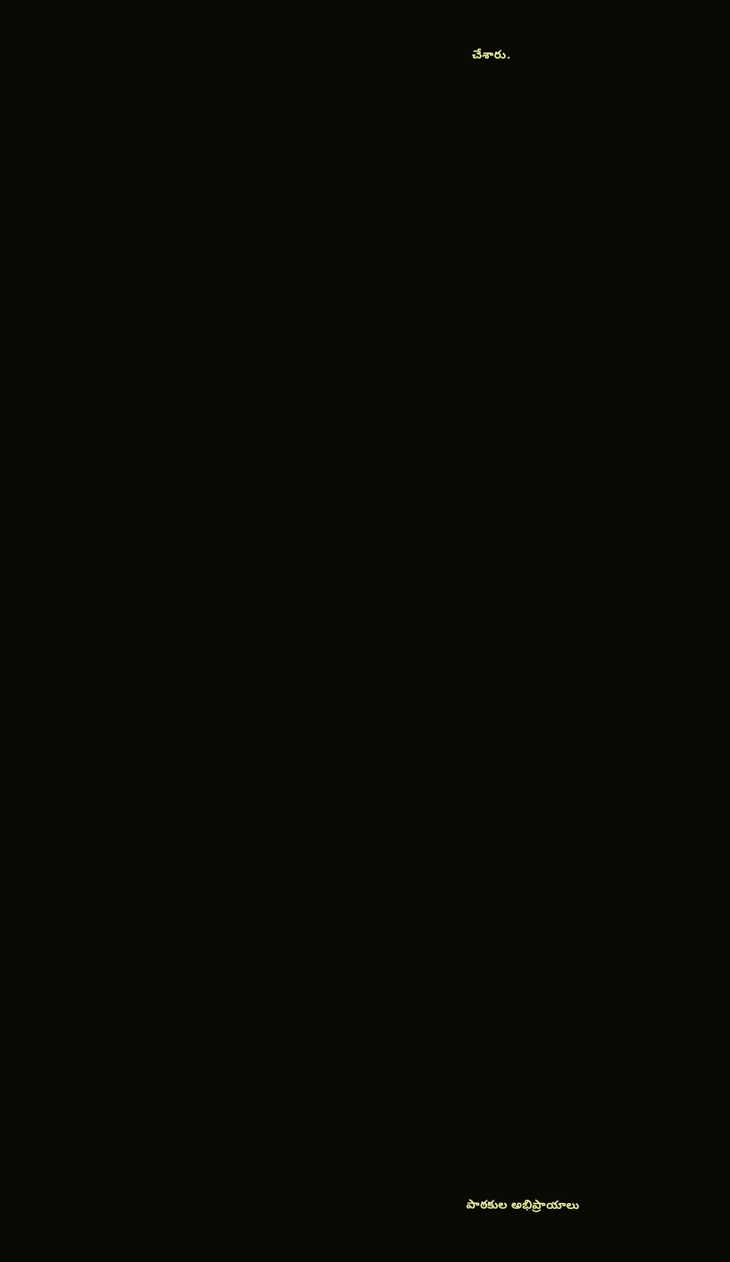చేశారు.

















































పాఠకుల అభిప్రాయాలు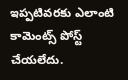ఇప్పటివరకు ఎలాంటి కామెంట్స్ పోస్ట్ చేయలేదు.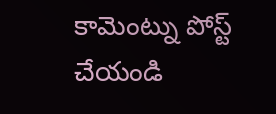కామెంట్ను పోస్ట్ చేయండి